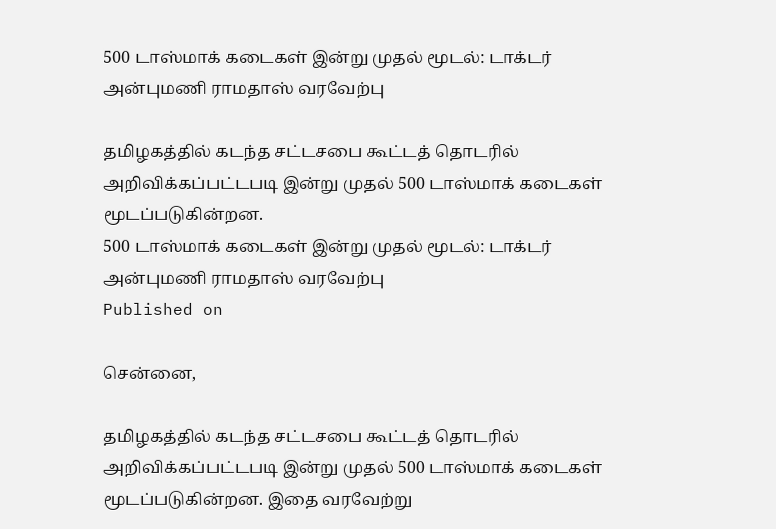500 டாஸ்மாக் கடைகள் இன்று முதல் மூடல்: டாக்டர் அன்புமணி ராமதாஸ் வரவேற்பு

தமிழகத்தில் கடந்த சட்டசபை கூட்டத் தொடரில் அறிவிக்கப்பட்டபடி இன்று முதல் 500 டாஸ்மாக் கடைகள் மூடப்படுகின்றன.
500 டாஸ்மாக் கடைகள் இன்று முதல் மூடல்: டாக்டர் அன்புமணி ராமதாஸ் வரவேற்பு
Published on

சென்னை,

தமிழகத்தில் கடந்த சட்டசபை கூட்டத் தொடரில் அறிவிக்கப்பட்டபடி இன்று முதல் 500 டாஸ்மாக் கடைகள் மூடப்படுகின்றன. இதை வரவேற்று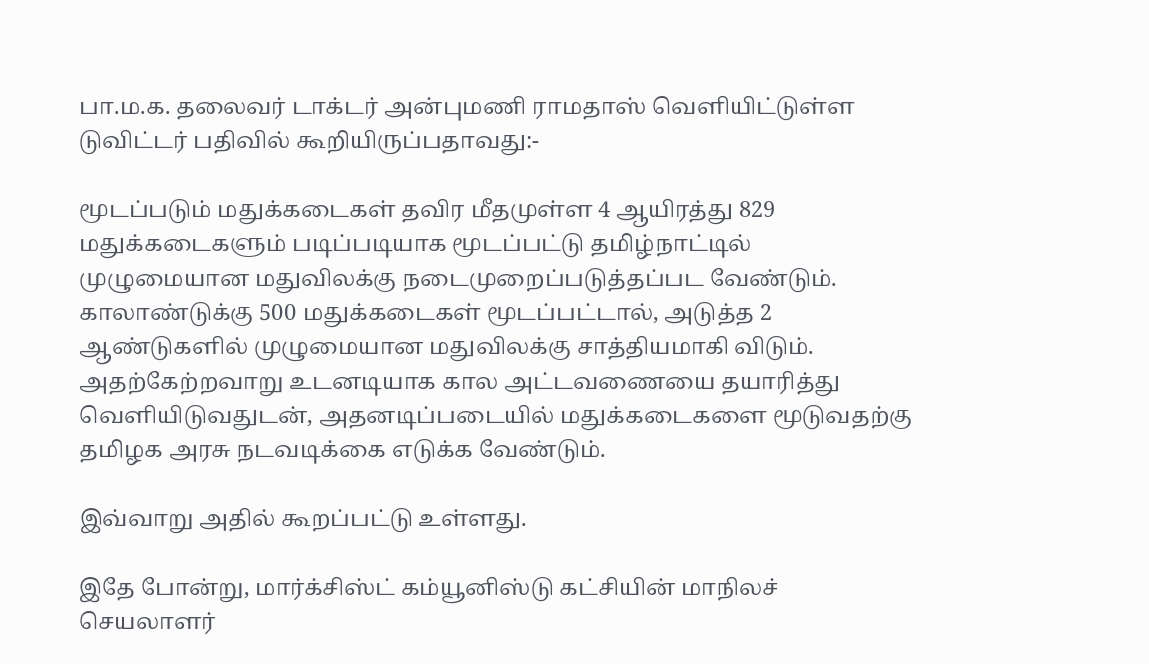பா.ம.க. தலைவர் டாக்டர் அன்புமணி ராமதாஸ் வெளியிட்டுள்ள டுவிட்டர் பதிவில் கூறியிருப்பதாவது:-

மூடப்படும் மதுக்கடைகள் தவிர மீதமுள்ள 4 ஆயிரத்து 829 மதுக்கடைகளும் படிப்படியாக மூடப்பட்டு தமிழ்நாட்டில் முழுமையான மதுவிலக்கு நடைமுறைப்படுத்தப்பட வேண்டும். காலாண்டுக்கு 500 மதுக்கடைகள் மூடப்பட்டால், அடுத்த 2 ஆண்டுகளில் முழுமையான மதுவிலக்கு சாத்தியமாகி விடும். அதற்கேற்றவாறு உடனடியாக கால அட்டவணையை தயாரித்து வெளியிடுவதுடன், அதனடிப்படையில் மதுக்கடைகளை மூடுவதற்கு தமிழக அரசு நடவடிக்கை எடுக்க வேண்டும்.

இவ்வாறு அதில் கூறப்பட்டு உள்ளது.

இதே போன்று, மார்க்சிஸ்ட் கம்யூனிஸ்டு கட்சியின் மாநிலச் செயலாளர்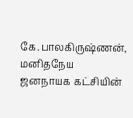கே.பாலகிருஷ்ணன், மனிதநேய ஜனநாயக கட்சியின்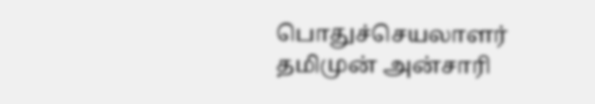பொதுச்செயலாளர் தமிமுன் அன்சாரி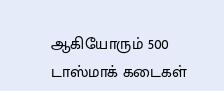ஆகியோரும் 500 டாஸ்மாக் கடைகள்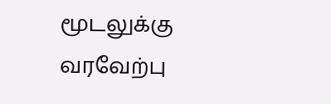மூடலுக்கு வரவேற்பு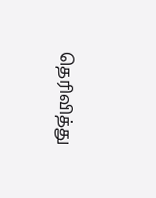தெரிவித்து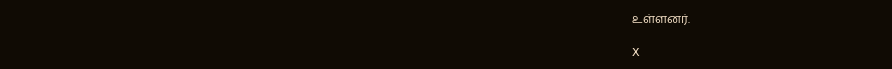உள்ளனர்.

X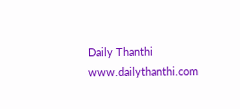Daily Thanthi
www.dailythanthi.com